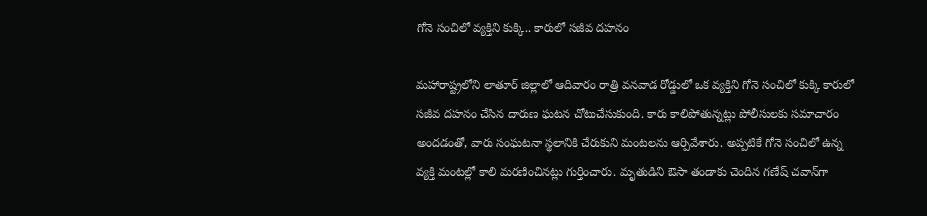గోనె సంచిలో వ్యక్తిని కుక్కి.. కారులో సజీవ దహనం

మహారాష్ట్రలోని లాతూర్ జిల్లాలో ఆదివారం రాత్రి వనవాడ రోడ్డులో ఒక వ్యక్తిని గోనె సంచిలో కుక్కి కారులో సజీవ దహనం చేసిన దారుణ ఘటన చోటుచేసుకుంది. కారు కాలిపోతున్నట్లు పోలీసులకు సమాచారం అందడంతో, వారు సంఘటనా స్థలానికి చేరుకుని మంటలను ఆర్పివేశారు. అప్పటికే గోనె సంచిలో ఉన్న వ్యక్తి మంటల్లో కాలి మరణించినట్లు గుర్తించారు. మృతుడిని ఔసా తండాకు చెందిన గణేష్ చవాన్‌గా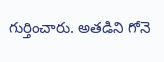గుర్తించారు. అతడిని గోనె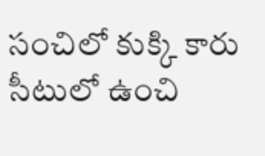సంచిలో కుక్కి కారు సీటులో ఉంచి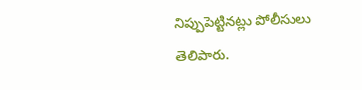నిప్పుపెట్టినట్లు పోలీసులు తెలిపారు.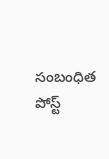సంబంధిత పోస్ట్